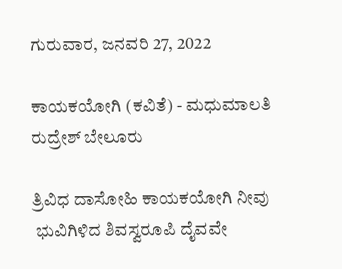ಗುರುವಾರ, ಜನವರಿ 27, 2022

ಕಾಯಕಯೋಗಿ (ಕವಿತೆ) - ಮಧುಮಾಲತಿ ರುದ್ರೇಶ್ ಬೇಲೂರು

ತ್ರಿವಿಧ ದಾಸೋಹಿ ಕಾಯಕಯೋಗಿ ನೀವು
 ಭುವಿಗಿಳಿದ ಶಿವಸ್ವರೂಪಿ ದೈವವೇ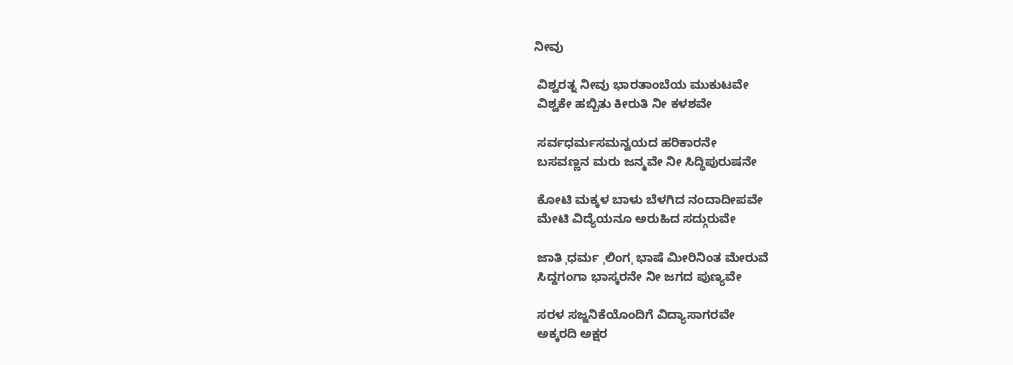ನೀವು

 ವಿಶ್ವರತ್ನ ನೀವು ಭಾರತಾಂಬೆಯ ಮುಕುಟವೇ
 ವಿಶ್ವಕೇ ಹಬ್ಬಿತು ಕೀರುತಿ ನೀ ಕಳಶವೇ

 ಸರ್ವಧರ್ಮಸಮನ್ವಯದ ಹರಿಕಾರನೇ
 ಬಸವಣ್ಣನ ಮರು ಜನ್ಮವೇ ನೀ ಸಿದ್ಧಿಪುರುಷನೇ

 ಕೋಟಿ ಮಕ್ಕಳ ಬಾಳು ಬೆಳಗಿದ ನಂದಾದೀಪವೇ
 ಮೇಟಿ ವಿದ್ಯೆಯನೂ ಅರುಹಿದ ಸದ್ಗುರುವೇ

 ಜಾತಿ ˌಧರ್ಮ ˌಲಿಂಗˌ ಭಾಷೆ ಮೀರಿನಿಂತ ಮೇರುವೆ
 ಸಿದ್ದಗಂಗಾ ಭಾಸ್ಕರನೇ ನೀ ಜಗದ ಪುಣ್ಯವೇ

 ಸರಳ ಸಜ್ಜನಿಕೆಯೊಂದಿಗೆ ವಿದ್ಯಾಸಾಗರವೇ
 ಅಕ್ಕರದಿ ಅಕ್ಷರ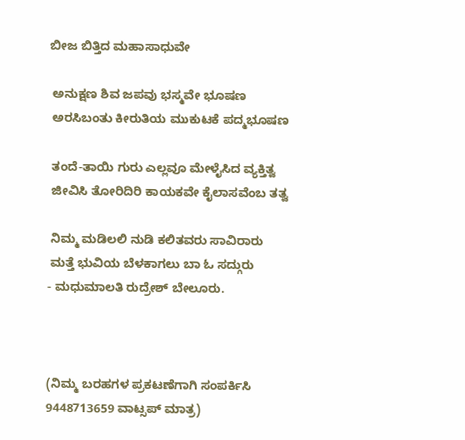ಬೀಜ ಬಿತ್ತಿದ ಮಹಾಸಾಧುವೇ

 ಅನುಕ್ಷಣ ಶಿವ ಜಪವು ಭಸ್ಮವೇ ಭೂಷಣ
 ಅರಸಿಬಂತು ಕೀರುತಿಯ ಮುಕುಟಕೆ ಪದ್ಮಭೂಷಣ

 ತಂದೆ-ತಾಯಿ ಗುರು ಎಲ್ಲವೂ ಮೇಳೈಸಿದ ವ್ಯಕ್ತಿತ್ವ
 ಜೀವಿಸಿ ತೋರಿದಿರಿ ಕಾಯಕವೇ ಕೈಲಾಸವೆಂಬ ತತ್ವ

 ನಿಮ್ಮ ಮಡಿಲಲಿ ನುಡಿ ಕಲಿತವರು ಸಾವಿರಾರು
 ಮತ್ತೆ ಭುವಿಯ ಬೆಳಕಾಗಲು ಬಾ ಓ ಸದ್ಗುರು
- ಮಧುಮಾಲತಿ ರುದ್ರೇಶ್ ಬೇಲೂರು.



(ನಿಮ್ಮ ಬರಹಗಳ ಪ್ರಕಟಣೆಗಾಗಿ ಸಂಪರ್ಕಿಸಿ 9448713659 ವಾಟ್ಸಪ್ ಮಾತ್ರ)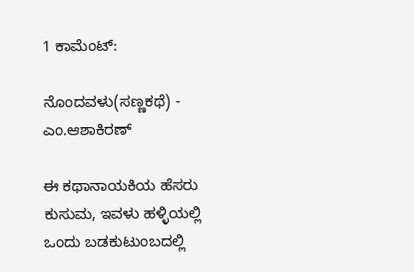1 ಕಾಮೆಂಟ್‌:

ನೊಂದವಳು(ಸಣ್ಣಕಥೆ) - ಎಂ.ಆಶಾಕಿರಣ್

ಈ ಕಥಾನಾಯಕಿಯ ಹೆಸರು ಕುಸುಮ, ಇವಳು ಹಳ್ಳಿಯಲ್ಲಿ ಒಂದು ಬಡಕುಟುಂಬದಲ್ಲಿ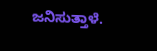ಜನಿಸುತ್ತಾಳೆ.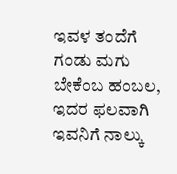ಇವಳ ತಂದೆಗೆ  ಗಂಡು ಮಗು ಬೇಕೆಂಬ ಹಂಬಲ, ಇದರ ಫಲವಾಗಿ ಇವನಿಗೆ ನಾಲ್ಕು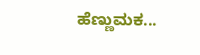ಹೆಣ್ಣುಮಕ...